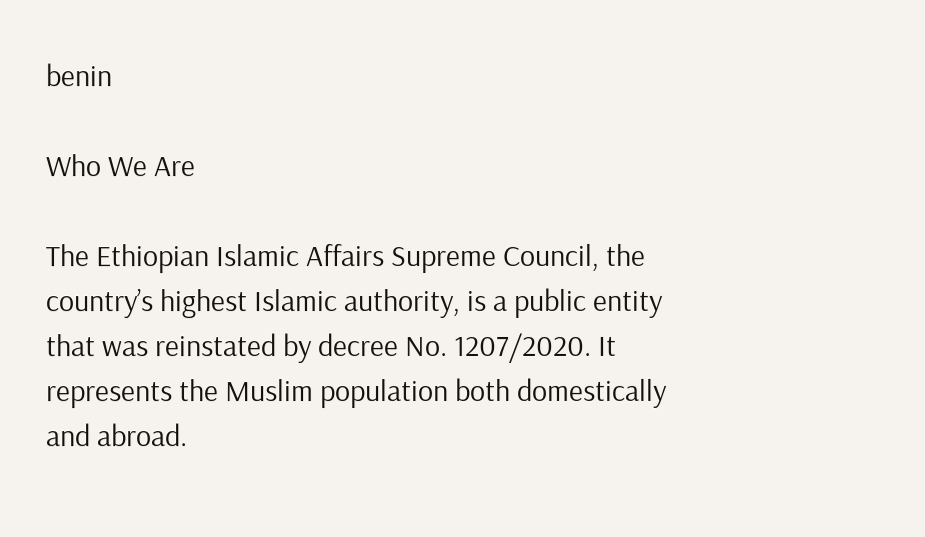benin

Who We Are

The Ethiopian Islamic Affairs Supreme Council, the country’s highest Islamic authority, is a public entity that was reinstated by decree No. 1207/2020. It represents the Muslim population both domestically and abroad.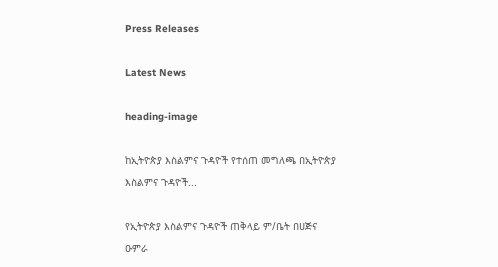Press Releases

Latest News

heading-image

ከኢትዮጵያ እስልምና ጉዳዮች የተሰጠ መግለጫ በኢትዮጵያ እስልምና ጉዳዮች...

የኢትዮጵያ እስልምና ጉዳዮች ጠቅላይ ም/ቤት በሀጅና ዑምራ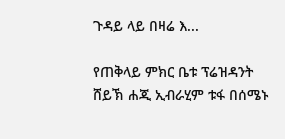ጉዳይ ላይ በዛሬ እ...

የጠቅላይ ምክር ቤቱ ፕሬዝዳንት ሸይኽ ሐጂ ኢብራሂም ቱፋ በሰሜኑ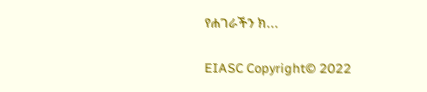የሐገራችን ክ...

EIASC Copyright© 2022